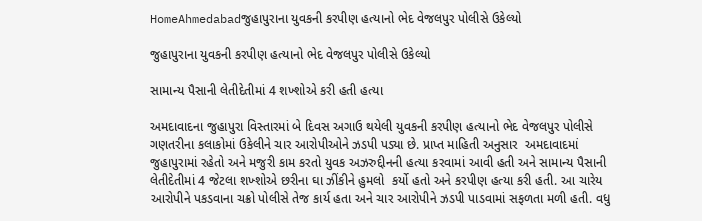HomeAhmedabadજુહાપુરાના યુવકની કરપીણ હત્યાનો ભેદ વેજલપુર પોલીસે ઉકેલ્યો

જુહાપુરાના યુવકની કરપીણ હત્યાનો ભેદ વેજલપુર પોલીસે ઉકેલ્યો

સામાન્ય પૈસાની લેતીદેતીમાં 4 શખ્શોએ કરી હતી હત્યા

અમદાવાદના જુહાપુરા વિસ્તારમાં બે દિવસ અગાઉ થયેલી યુવકની કરપીણ હત્યાનો ભેદ વેજલપુર પોલીસે ગણતરીના કલાકોમાં ઉકેલીને ચાર આરોપીઓને ઝડપી પડ્યા છે. પ્રાપ્ત માહિતી અનુસાર  અમદાવાદમાં જુહાપુરામાં રહેતો અને મજુરી કામ કરતો યુવક અઝરુદ્દીનની હત્યા કરવામાં આવી હતી અને સામાન્ય પૈસાની લેતીદેતીમાં 4 જેટલા શખ્શોએ છરીના ઘા ઝીંકીને હુમલો  કર્યો હતો અને કરપીણ હત્યા કરી હતી. આ ચારેય આરોપીને પકડવાના ચક્રો પોલીસે તેજ કાર્ય હતા અને ચાર આરોપીને ઝડપી પાડવામાં સફળતા મળી હતી. વધુ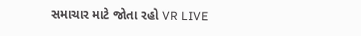સમાચાર માટે જોતા રહો VR LIVE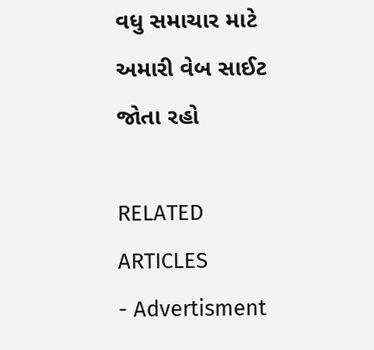વધુ સમાચાર માટે અમારી વેબ સાઈટ જોતા રહો

RELATED ARTICLES
- Advertisment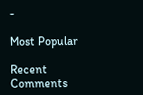-

Most Popular

Recent Comments